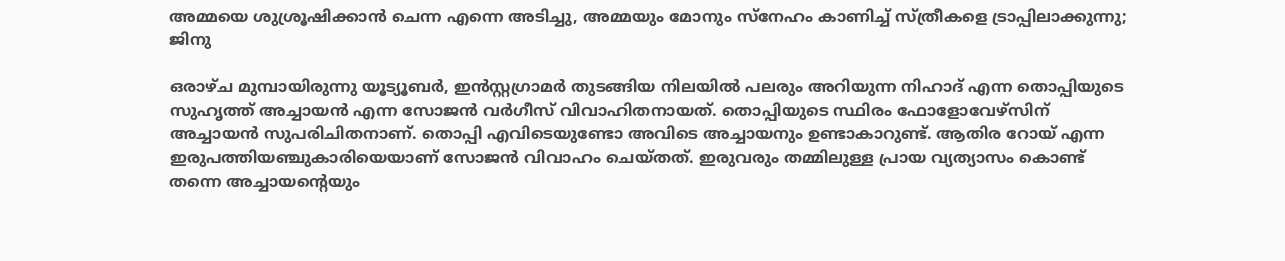അമ്മയെ ശുശ്രൂഷിക്കാൻ ചെന്ന എന്നെ അടിച്ചു, അമ്മയും മോനും സ്നേഹം കാണിച്ച് സ്ത്രീകളെ ട്രാപ്പിലാക്കുന്നു; ജിനു

ഒരാഴ്ച മുമ്പായിരുന്നു യൂട്യൂബർ, ഇൻസ്റ്റഗ്രാമർ തുടങ്ങിയ നിലയിൽ പലരും അറിയുന്ന നിഹാദ് എന്ന തൊപ്പിയുടെ സുഹൃത്ത് അച്ചായൻ എന്ന സോജൻ വർഗീസ് വിവാഹിതനായത്. തൊപ്പിയുടെ സ്ഥിരം ഫോളോവേഴ്സിന് അച്ചായൻ സുപരിചിതനാണ്. തൊപ്പി എവിടെയുണ്ടോ അവിടെ അച്ചായനും ഉണ്ടാകാറുണ്ട്. ആതിര റോയ് എന്ന ഇരുപത്തിയഞ്ചുകാരിയെയാണ് സോജൻ വിവാഹം ചെയ്തത്. ഇരുവരും തമ്മിലുള്ള പ്രായ വ്യത്യാസം കൊണ്ട് തന്നെ അച്ചായന്റെയും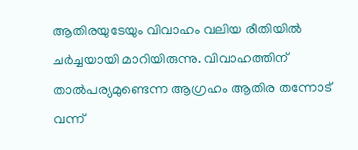ആതിരയുടേയും വിവാഹം വലിയ രീതിയിൽ ചർച്ചയായി മാറിയിരുന്നു. വിവാഹത്തിന് താൽപര്യമുണ്ടെന്ന ആഗ്രഹം ആതിര തന്നോട് വന്ന്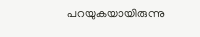പറയുകയായിരുന്നു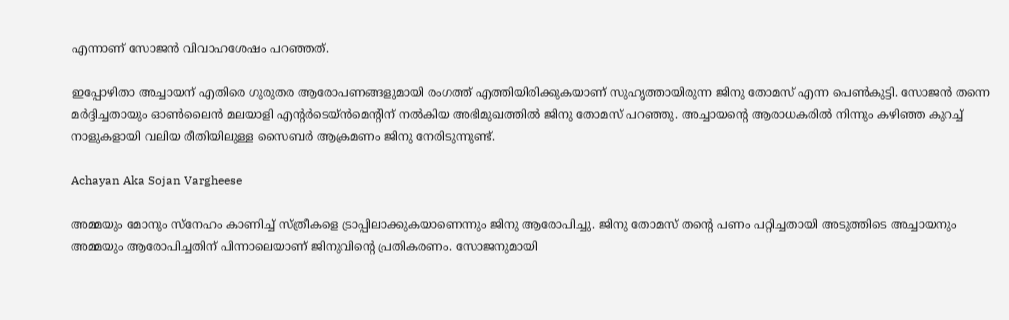എന്നാണ് സോജൻ വിവാഹശേഷം പറഞ്ഞത്.

ഇപ്പോഴിതാ അച്ചായന് എതിരെ ഗുരുതര ആരോപണങ്ങളുമായി രംഗത്ത് എത്തിയിരിക്കുകയാണ് സുഹൃത്തായിരുന്ന ജിനു തോമസ് എന്ന പെൺകുട്ടി. സോജൻ തന്നെ മർദ്ദിച്ചതായും ഓൺലൈൻ മലയാളി എന്റർടെയ്ൻമെന്റിന് നൽകിയ അഭിമുഖത്തിൽ ജിനു തോമസ് പറഞ്ഞു. അച്ചായന്റെ ആരാധകരിൽ നിന്നും കഴിഞ്ഞ കുറച്ച് നാളുകളായി വലിയ രീതിയിലുള്ള സൈബർ ആക്രമണം ജിനു നേരിടുന്നുണ്ട്.

Achayan Aka Sojan Vargheese

അമ്മയും മോനും സ്നേഹം കാണിച്ച് സ്ത്രീകളെ ട്രാപ്പിലാക്കുകയാണെന്നും ജിനു ആരോപിച്ചു. ജിനു തോമസ് തന്റെ പണം പറ്റിച്ചതായി അടുത്തിടെ അച്ചായനും അമ്മയും ആരോപിച്ചതിന് പിന്നാലെയാണ് ജിനുവിന്റെ പ്രതികരണം. സോജനുമായി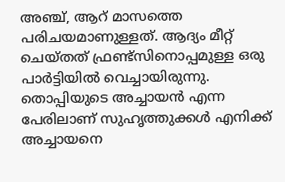അഞ്ച്, ആറ് മാസത്തെ പരിചയമാണുള്ളത്. ആദ്യം മീറ്റ് ചെയ്തത് ഫ്രണ്ട്സിനൊപ്പമുള്ള ഒരു പാർട്ടിയിൽ‌ വെച്ചായിരുന്നു. തൊപ്പിയുടെ അച്ചായൻ എന്ന പേരിലാണ് സുഹൃത്തുക്കൾ എനിക്ക് അച്ചായനെ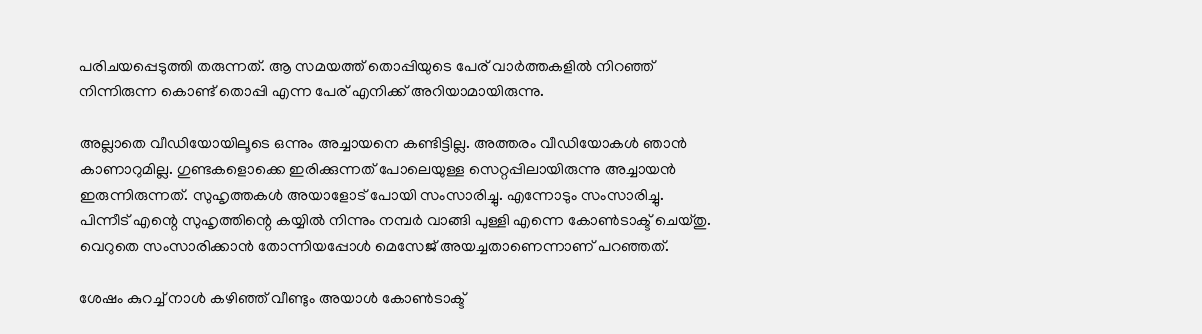പരിചയപ്പെടുത്തി തരുന്നത്. ആ സമയത്ത് തൊപ്പിയുടെ പേര് വാർത്തകളിൽ നിറഞ്ഞ് നിന്നിരുന്ന കൊണ്ട് തൊപ്പി എന്ന പേര് എനിക്ക് അറിയാമായിരുന്നു.

അല്ലാതെ വീഡിയോയിലൂടെ ഒന്നും അച്ചായനെ കണ്ടിട്ടില്ല. അത്തരം വീഡിയോകൾ ഞാൻ കാണാറുമില്ല. ഗുണ്ടകളൊക്കെ ഇരിക്കുന്നത് പോലെയുള്ള സെറ്റപ്പിലായിരുന്നു അച്ചായൻ ഇരുന്നിരുന്നത്. സുഹൃത്തകൾ അയാളോട് പോയി സംസാരിച്ചു. എന്നോടും സംസാരിച്ചു. പിന്നീട് എന്റെ സുഹൃത്തിന്റെ കയ്യിൽ നിന്നും നമ്പർ വാങ്ങി പുള്ളി എന്നെ കോൺടാക്ട് ചെയ്തു. വെറുതെ സംസാരിക്കാൻ തോന്നിയപ്പോൾ മെസേജ് അയ‌ച്ചതാണെന്നാണ് പറഞ്ഞത്.

ശേഷം കുറച്ച് നാൾ കഴിഞ്ഞ് വീണ്ടും അയാൾ കോൺടാക്ട്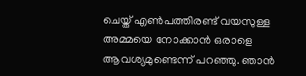ചെയ്ത് എൺപത്തിരണ്ട് വയസുള്ള അമ്മയെ നോക്കാൻ ഒരാളെ ആവശ്യമുണ്ടെന്ന് പറഞ്ഞു. ഞാൻ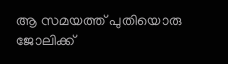ആ സമയത്ത് പുതിയൊരു ജോലിക്ക്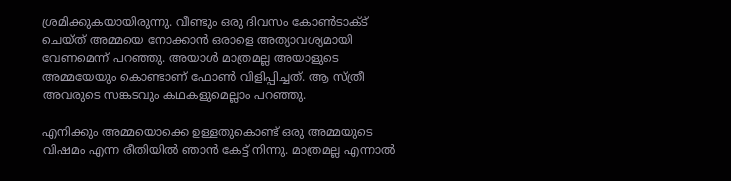ശ്രമിക്കുകയായിരുന്നു. വീണ്ടും ഒരു ദിവസം കോൺടാക്ട് ചെയ്ത് അമ്മയെ നോക്കാൻ ഒരാളെ അത്യാവശ്യമായി വേണമെന്ന് പറഞ്ഞു. അയാൾ മാത്രമല്ല അയാളുടെ അമ്മയേയും കൊണ്ടാണ് ഫോൺ വിളിപ്പിച്ചത്. ആ സ്ത്രീ അവരുടെ സങ്കടവും കഥകളുമെല്ലാം പറഞ്ഞു.

എനിക്കും അമ്മയൊക്കെ ഉള്ളതുകൊണ്ട് ഒരു അമ്മയുടെ വിഷമം എന്ന രീതിയിൽ ഞാൻ കേട്ട് നിന്നു. മാത്രമല്ല എന്നാൽ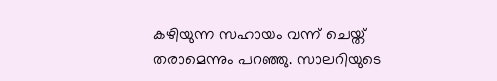കഴിയുന്ന സഹായം വന്ന് ചെയ്ത് തരാമെന്നും പറഞ്ഞു. സാലറിയുടെ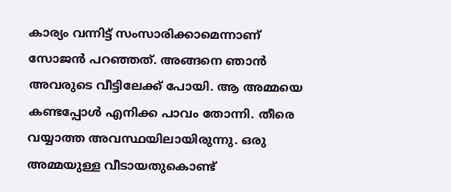കാര്യം വന്നിട്ട് സംസാരിക്കാമെന്നാണ് സോജൻ പറഞ്ഞത്. അങ്ങനെ ഞാൻ അവരുടെ വീട്ടിലേക്ക് പോയി. ആ അമ്മയെ കണ്ടപ്പോൾ എനിക്ക പാവം തോന്നി. തീരെ വയ്യാത്ത അവസ്ഥയിലായിരുന്നു. ഒരു അമ്മയുള്ള വീടായതുകൊണ്ട്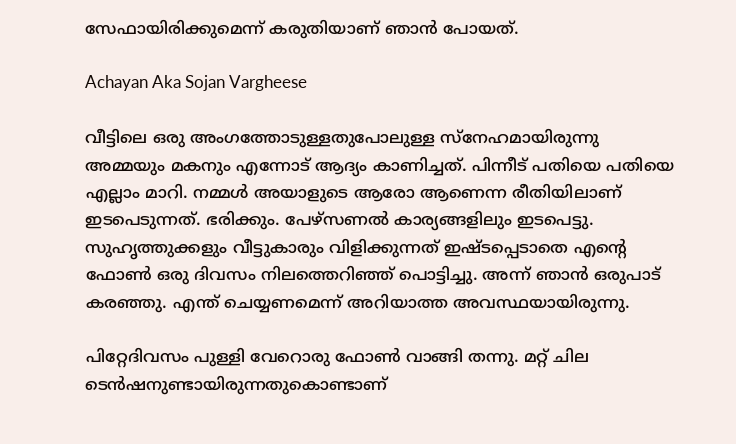സേഫായിരിക്കുമെന്ന് കരുതിയാണ് ഞാൻ പോയത്.

Achayan Aka Sojan Vargheese

വീട്ടിലെ ഒരു അംഗത്തോടുള്ളതുപോലുള്ള സ്നേഹമായിരുന്നു അമ്മയും മകനും എന്നോട് ആദ്യം കാണിച്ചത്. പിന്നീട് പതിയെ പതിയെ എല്ലാം മാറി. നമ്മൾ അയാളുടെ ആരോ ആണെന്ന രീതിയിലാണ് ഇടപെടുന്നത്. ഭരിക്കും. പേഴ്സണൽ കാര്യങ്ങളിലും ഇടപെട്ടു. സുഹൃത്തുക്കളും വീട്ടുകാരും വിളിക്കുന്നത് ഇഷ്ടപ്പെടാതെ എന്റെ ഫോൺ ഒരു ദിവസം നിലത്തെറിഞ്ഞ് പൊട്ടിച്ചു. അന്ന് ഞാൻ ഒരുപാട് കരഞ്ഞു. എന്ത് ചെയ്യണമെന്ന് അറിയാത്ത അവസ്ഥയായിരുന്നു.

പിറ്റേദിവസം പുള്ളി വേറൊരു ഫോൺ വാങ്ങി തന്നു. മറ്റ് ചില ടെൻഷനുണ്ടായിരുന്നതുകൊണ്ടാണ്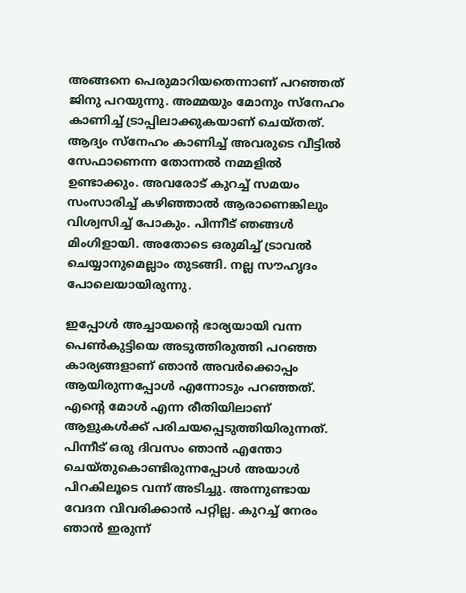അങ്ങനെ പെരുമാറിയതെന്നാണ് പറഞ്ഞത് ജിനു പറയുന്നു. അമ്മയും മോനും സ്നേഹം കാണിച്ച് ട്രാപ്പിലാക്കുകയാണ് ചെയ്തത്. ആദ്യം സ്നേഹം കാണിച്ച് അവരുടെ വീട്ടിൽ സേഫാണെന്ന തോന്നൽ നമ്മളിൽ ഉണ്ടാക്കും. അവരോട് കുറച്ച് സമയം സംസാരിച്ച് കഴിഞ്ഞാൽ ആരാണെങ്കിലും വിശ്വസിച്ച് പോകും. പിന്നീട് ഞങ്ങൾ മിംഗിളായി. അതോടെ ഒരുമിച്ച് ട്രാവൽ ചെയ്യാനുമെല്ലാം തുടങ്ങി. നല്ല സൗഹൃദം പോലെയായിരുന്നു.

ഇപ്പോൾ അച്ചായന്റെ ഭാര്യയായി വന്ന പെൺകുട്ടിയെ അടുത്തിരുത്തി പറഞ്ഞ കാര്യങ്ങളാണ് ഞാൻ അവർക്കൊപ്പം ആയിരുന്നപ്പോൾ എന്നോടും പറഞ്ഞത്. എന്റെ മോൾ എന്ന രീതിയിലാണ് ആളുകൾക്ക് പരിചയപ്പെടുത്തിയിരുന്നത്. പിന്നീട് ഒരു ദിവസം ഞാൻ എന്തോ ചെയ്തുകൊണ്ടിരുന്നപ്പോൾ അയാൾ പിറകിലൂടെ വന്ന് അടിച്ചു. അന്നുണ്ടായ വേദന വിവരിക്കാൻ പറ്റില്ല. കുറച്ച് നേരം ഞാൻ ഇരുന്ന്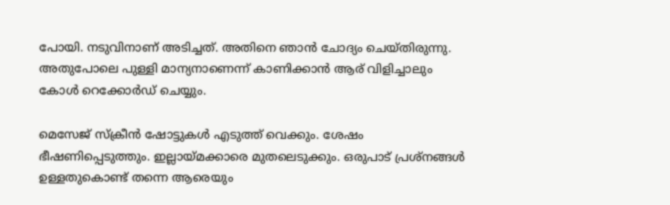പോയി. നടുവിനാണ് അടിച്ചത്. അതിനെ ഞാൻ‌ ചോദ്യം ചെയ്തിരുന്നു. അതുപോലെ പുള്ളി മാന്യനാണെന്ന് കാണിക്കാൻ ആര് വിളിച്ചാലും കോൾ റെക്കോർഡ് ചെയ്യും.

മെസേജ് സ്ക്രീൻ ഷോട്ടുകൾ എടുത്ത് വെക്കും. ശേഷം ഭീഷണിപ്പെടുത്തും. ഇല്ലായ്മക്കാരെ മുതലെടുക്കും. ഒരുപാട് പ്രശ്നങ്ങൾ ഉള്ളതുകൊണ്ട് തന്നെ ആരെയും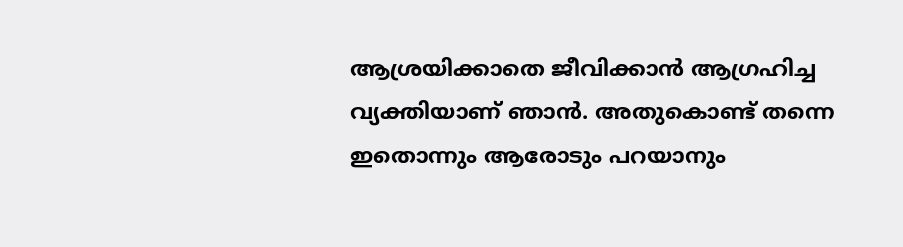ആശ്രയിക്കാതെ ജീവിക്കാൻ ആഗ്രഹിച്ച വ്യക്തിയാണ് ഞാൻ. അതുകൊണ്ട് തന്നെ ഇതൊന്നും ആരോടും പറയാനും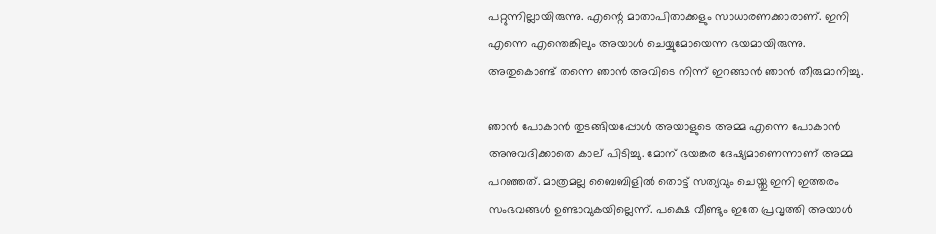പറ്റുന്നില്ലായിരുന്നു. എന്റെ മാതാപിതാക്കളും സാധാരണക്കാരാണ്. ഇനി എന്നെ എന്തെങ്കിലും അയാൾ ചെയ്യുമോയെന്ന ഭയമായിരുന്നു. അതുകൊണ്ട് തന്നെ ഞാൻ അവിടെ നിന്ന് ഇറങ്ങാൻ ‍ഞാൻ തീരുമാനിച്ചു.

ഞാൻ പോകാൻ തുടങ്ങിയപ്പോൾ അയാളുടെ അമ്മ എന്നെ പോകാൻ അനുവദിക്കാതെ കാല് പിടിച്ചു. മോന് ഭയങ്കര ദേഷ്യമാണെന്നാണ് അമ്മ പറഞ്ഞത്. മാത്രമല്ല ബൈബിളിൽ തൊട്ട് സത്യവും ചെയ്തു ഇനി ഇത്തരം സംഭവങ്ങൾ ഉണ്ടാവുകയില്ലെന്ന്. പക്ഷെ വീണ്ടും ഇതേ പ്രവൃത്തി അയാൾ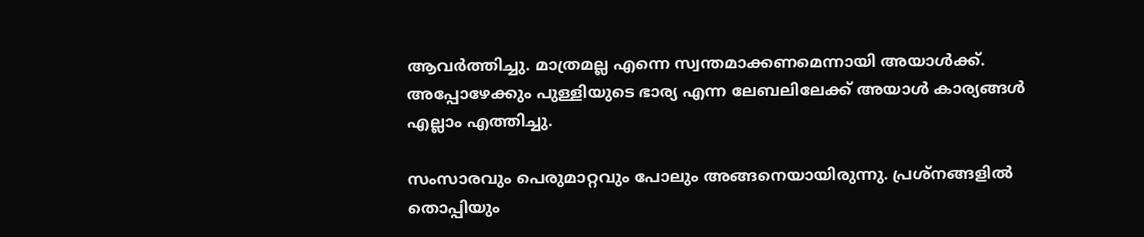ആവർത്തിച്ചു. മാത്രമല്ല എന്നെ സ്വന്തമാക്കണമെന്നായി അയാൾക്ക്. അപ്പോഴേക്കും പുള്ളിയുടെ ഭാര്യ എന്ന ലേബലിലേക്ക് അയാൾ കാര്യങ്ങൾ എല്ലാം എത്തിച്ചു.

സംസാരവും പെരുമാറ്റവും പോലും അങ്ങനെയായിരുന്നു. പ്രശ്നങ്ങളിൽ തൊപ്പിയും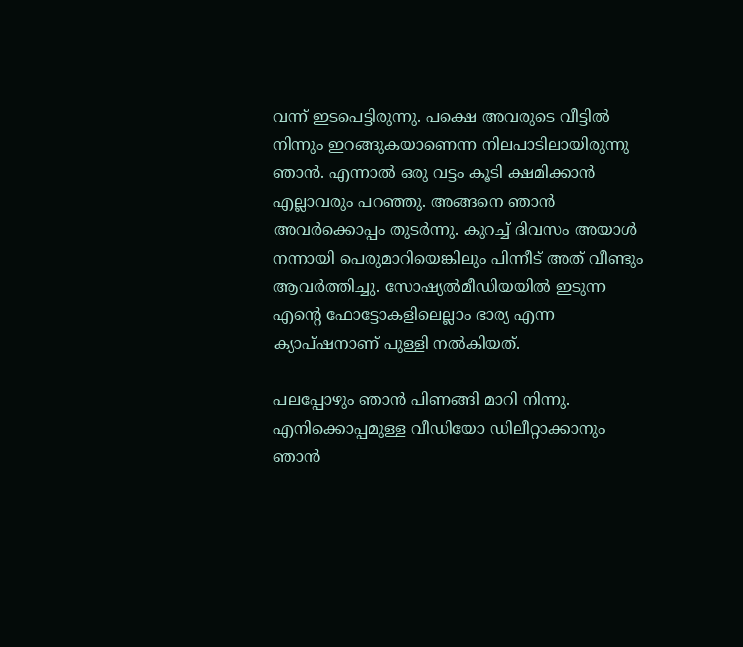വന്ന് ഇടപെട്ടിരുന്നു. പക്ഷെ അവരുടെ വീട്ടിൽ നിന്നും ഇറങ്ങുകയാണെന്ന നിലപാടിലായിരുന്നു ഞാൻ. എന്നാൽ ഒരു വട്ടം കൂടി ക്ഷമിക്കാൻ എല്ലാവരും പറഞ്ഞു. അങ്ങനെ ഞാൻ അവർക്കൊപ്പം തുടർന്നു. കുറച്ച് ദിവസം അയാൾ നന്നായി പെരുമാറിയെങ്കിലും പിന്നീട് അത് വീണ്ടും ആവർത്തിച്ചു. സോഷ്യൽമീഡിയയിൽ ഇടുന്ന എന്റെ ഫോട്ടോകളിലെല്ലാം ഭാര്യ എന്ന ക്യാപ്ഷനാണ് പുള്ളി നൽകിയത്.

പലപ്പോഴും ഞാൻ പിണങ്ങി മാറി നിന്നു. എനിക്കൊപ്പമുള്ള വീഡിയോ ഡിലീറ്റാക്കാനും ഞാൻ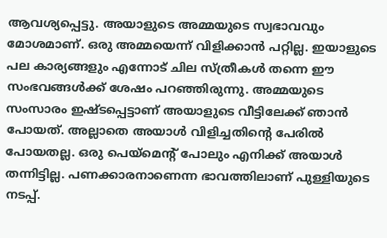ആവശ്യപ്പെട്ടു. അയാളുടെ അമ്മയുടെ സ്വഭാവവും മോശമാണ്. ഒരു അമ്മയെന്ന് വിളിക്കാൻ പറ്റില്ല. ഇയാളുടെ പല കാര്യങ്ങളും എന്നോട് ചില സ്ത്രീകൾ തന്നെ ഈ സംഭവങ്ങൾക്ക് ശേഷം പറഞ്ഞിരുന്നു. അമ്മയുടെ സംസാരം ഇഷ്ടപ്പെട്ടാണ് അയാളുടെ വീട്ടിലേക്ക് ഞാൻ പോയത്. അല്ലാതെ അയാൾ വിളിച്ചതിന്റെ പേരിൽ പോയതല്ല. ഒരു പെയ്മെന്റ് പോലും എനിക്ക് അയാൾ തന്നിട്ടില്ല. പണക്കാരനാണെന്ന ഭാവത്തിലാണ് പുള്ളിയുടെ നടപ്പ്.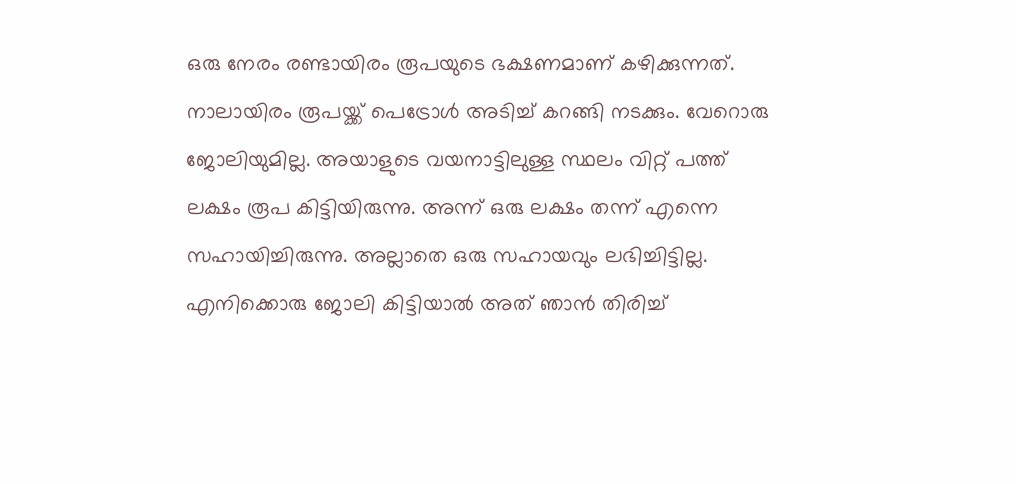ഒരു നേരം രണ്ടായിരം രൂപയുടെ ഭക്ഷണമാണ് കഴിക്കുന്നത്. നാലായിരം രൂപയ്ക്ക് പെട്രോൾ അടിച്ച് കറങ്ങി നടക്കും. വേറൊരു ജോലിയുമില്ല. അയാളുടെ വയനാട്ടിലുള്ള സ്ഥലം വിറ്റ് പത്ത് ലക്ഷം രൂപ കിട്ടിയിരുന്നു. അന്ന് ഒരു ലക്ഷം തന്ന് എന്നെ സഹായിച്ചിരുന്നു. അല്ലാതെ ഒരു സഹായവും ലഭിച്ചിട്ടില്ല. എനിക്കൊരു ജോലി കിട്ടിയാൽ അത് ഞാൻ തിരിച്ച്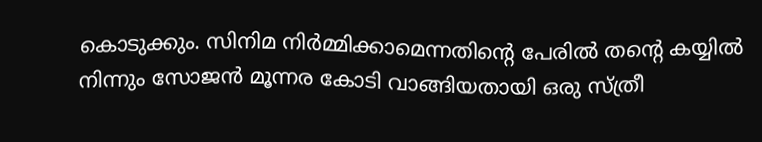കൊടുക്കും. സിനിമ നിർമ്മിക്കാമെന്നതിന്റെ പേരിൽ തന്റെ കയ്യിൽ നിന്നും സോജൻ മൂന്നര കോടി വാങ്ങിയതായി ഒരു സ്ത്രീ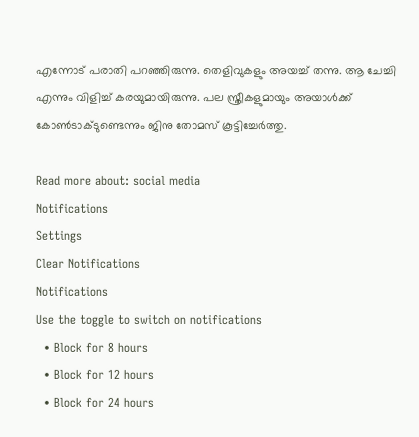എന്നോട് പരാതി പറഞ്ഞിരുന്നു. തെളിവുകളും അയച്ച് തന്നു. ആ ചേച്ചി എന്നും വിളിച്ച് കരയുമായിരുന്നു. പല സ്ത്രീകളുമായും അയാൾക്ക് കോൺടാക്ടുണ്ടെന്നും ജിനു തോമസ് കൂട്ടിച്ചേർത്തു.

Read more about: social media
Notifications
Settings
Clear Notifications
Notifications
Use the toggle to switch on notifications
  • Block for 8 hours
  • Block for 12 hours
  • Block for 24 hours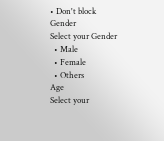• Don't block
Gender
Select your Gender
  • Male
  • Female
  • Others
Age
Select your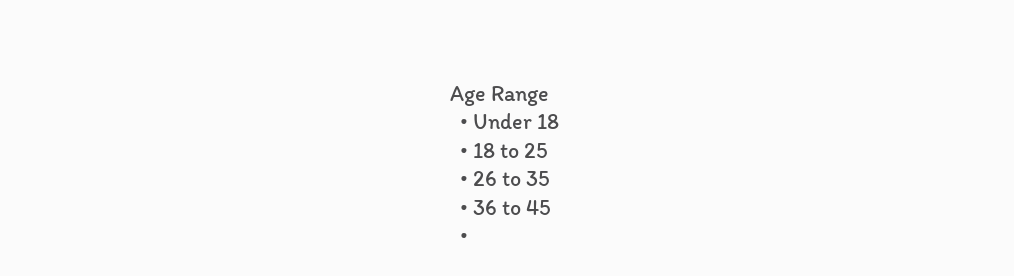Age Range
  • Under 18
  • 18 to 25
  • 26 to 35
  • 36 to 45
  •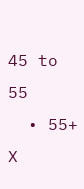45 to 55
  • 55+
X